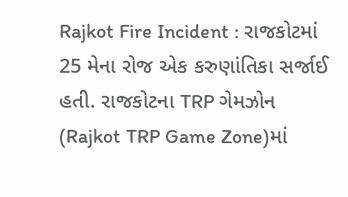Rajkot Fire Incident : રાજકોટમાં 25 મેના રોજ એક કરુણાંતિકા સર્જાઈ હતી. રાજકોટના TRP ગેમઝોન (Rajkot TRP Game Zone)માં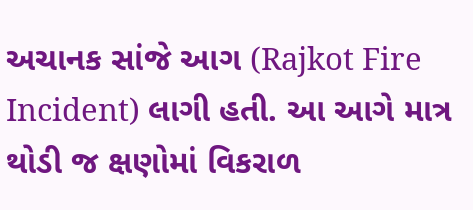અચાનક સાંજે આગ (Rajkot Fire Incident) લાગી હતી. આ આગે માત્ર થોડી જ ક્ષણોમાં વિકરાળ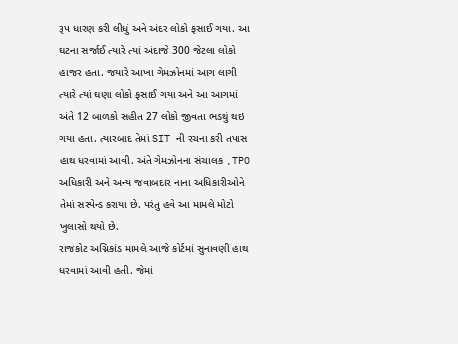રૂપ ધારણ કરી લીધું અને અંદર લોકો ફસાઈ ગયા. આ ઘટના સર્જાઈ ત્યારે ત્યાં અંદાજે 300 જેટલા લોકો હાજર હતા. જયારે આખા ગેમઝોનમાં આગ લાગી ત્યારે ત્યાં ઘણા લોકો ફસાઈ ગયા અને આ આગમાં અંતે 12 બાળકો સહીત 27 લોકો જીવતા ભડથું થઇ ગયા હતા. ત્યારબાદ તેમાં SIT ની રચના કરી તપાસ હાથ ધરવામાં આવી. અંતે ગેમઝોનના સંચાલક ,TPO અધિકારી અને અન્ય જવાબદાર નાના અધિકારીઓને તેમાં સસ્પેન્ડ કરાયા છે. પરંતુ હવે આ મામલે મોટો ખુલાસો થયો છે.
રાજકોટ અગ્નિકાંડ મામલે આજે કોર્ટમાં સુનાવણી હાથ ધરવામાં આવી હતી. જેમાં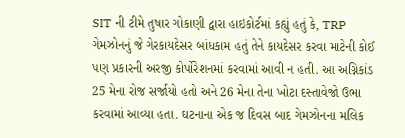SIT ની ટીમે તુષાર ગોકાણી દ્વારા હાઇકોર્ટમાં કહ્યું હતું કે, TRP ગેમઝોનનું જે ગેરકાયદેસર બાંધકામ હતું તેને કાયદેસર કરવા માટેની કોઈ પણ પ્રકારની અરજી કોર્પોરેશનમાં કરવામાં આવી ન હતી. આ અગ્નિકાંડ 25 મેના રોજ સર્જાયો હતો અને 26 મેના તેના ખોટા દસ્તાવેજો ઉભા કરવામાં આવ્યા હતા. ઘટનાના એક જ દિવસ બાદ ગેમઝોનના મલિક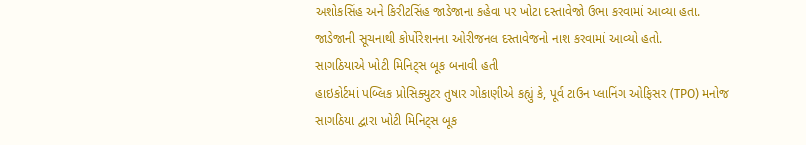અશોકસિંહ અને કિરીટસિંહ જાડેજાના કહેવા પર ખોટા દસ્તાવેજો ઉભા કરવામાં આવ્યા હતા. જાડેજાની સૂચનાથી કોર્પોરેશનના ઓરીજનલ દસ્તાવેજનો નાશ કરવામાં આવ્યો હતો.
સાગઠિયાએ ખોટી મિનિટ્સ બૂક બનાવી હતી
હાઇકોર્ટમાં પબ્લિક પ્રોસિક્યુટર તુષાર ગોકાણીએ કહ્યું કે, પૂર્વ ટાઉન પ્લાનિંગ ઓફિસર (TPO) મનોજ સાગઠિયા દ્વારા ખોટી મિનિટ્સ બૂક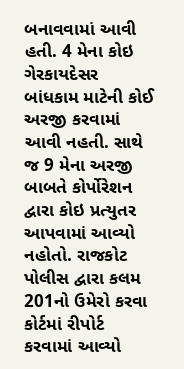બનાવવામાં આવી હતી. 4 મેના કોઇ ગેરકાયદેસર બાંધકામ માટેની કોઈ અરજી કરવામાં આવી નહતી. સાથે જ 9 મેના અરજી બાબતે કોર્પોરેશન દ્વારા કોઇ પ્રત્યુતર આપવામાં આવ્યો નહોતો. રાજકોટ પોલીસ દ્વારા કલમ 201નો ઉમેરો કરવા કોર્ટમાં રીપોર્ટ કરવામાં આવ્યો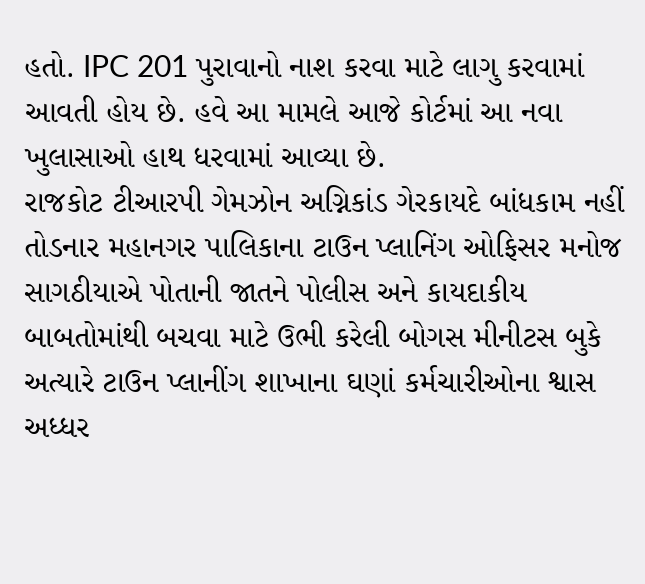હતો. IPC 201 પુરાવાનો નાશ કરવા માટે લાગુ કરવામાં આવતી હોય છે. હવે આ મામલે આજે કોર્ટમાં આ નવા ખુલાસાઓ હાથ ધરવામાં આવ્યા છે.
રાજકોટ ટીઆરપી ગેમઝોન અગ્નિકાંડ ગેરકાયદે બાંધકામ નહીં તોડનાર મહાનગર પાલિકાના ટાઉન પ્લાનિંગ ઓફિસર મનોજ સાગઠીયાએ પોતાની જાતને પોલીસ અને કાયદાકીય બાબતોમાંથી બચવા માટે ઉભી કરેલી બોગસ મીનીટસ બુકે અત્યારે ટાઉન પ્લાનીંગ શાખાના ઘણાં કર્મચારીઓના શ્વાસ અધ્ધર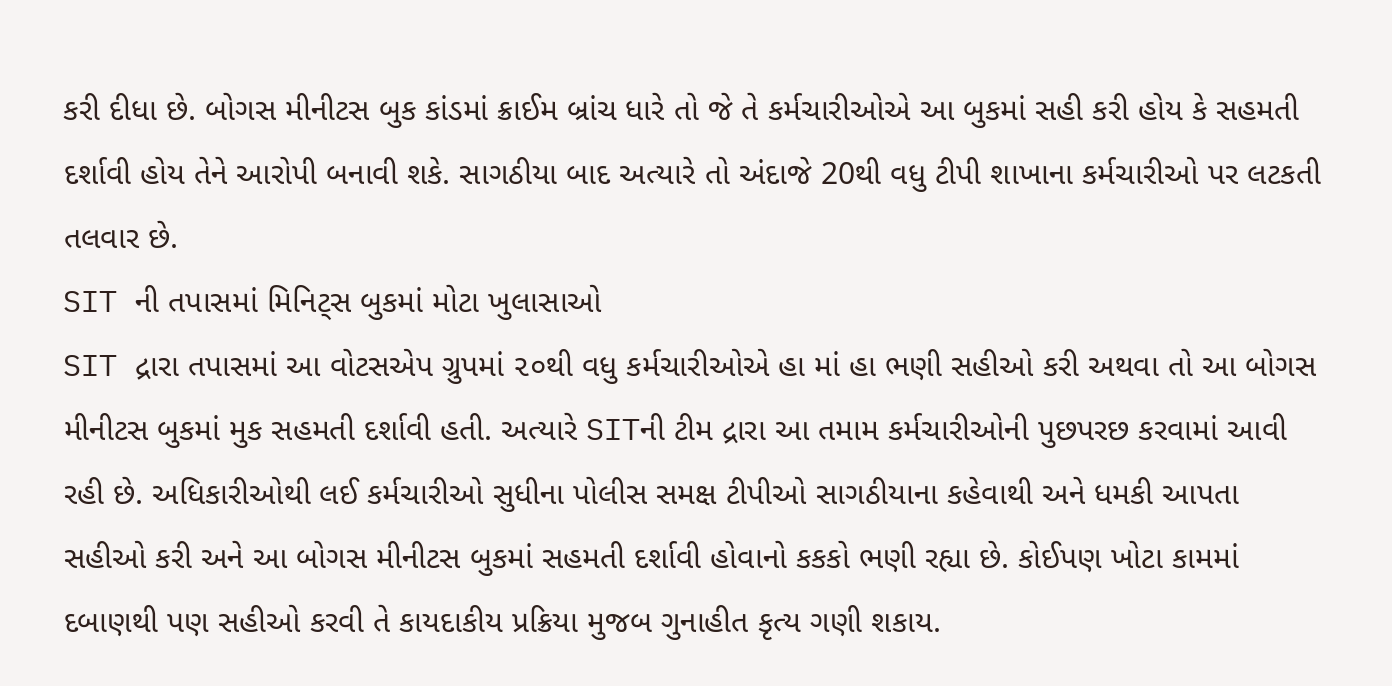કરી દીધા છે. બોગસ મીનીટસ બુક કાંડમાં ક્રાઈમ બ્રાંચ ધારે તો જે તે કર્મચારીઓએ આ બુકમાં સહી કરી હોય કે સહમતી દર્શાવી હોય તેને આરોપી બનાવી શકે. સાગઠીયા બાદ અત્યારે તો અંદાજે 20થી વધુ ટીપી શાખાના કર્મચારીઓ પર લટકતી તલવાર છે.
SIT ની તપાસમાં મિનિટ્સ બુકમાં મોટા ખુલાસાઓ
SIT દ્રારા તપાસમાં આ વોટસએપ ગ્રુપમાં ૨૦થી વધુ કર્મચારીઓએ હા માં હા ભણી સહીઓ કરી અથવા તો આ બોગસ મીનીટસ બુકમાં મુક સહમતી દર્શાવી હતી. અત્યારે SITની ટીમ દ્રારા આ તમામ કર્મચારીઓની પુછપરછ કરવામાં આવી રહી છે. અધિકારીઓથી લઈ કર્મચારીઓ સુધીના પોલીસ સમક્ષ ટીપીઓ સાગઠીયાના કહેવાથી અને ધમકી આપતા સહીઓ કરી અને આ બોગસ મીનીટસ બુકમાં સહમતી દર્શાવી હોવાનો કકકો ભણી રહ્યા છે. કોઈપણ ખોટા કામમાં દબાણથી પણ સહીઓ કરવી તે કાયદાકીય પ્રક્રિયા મુજબ ગુનાહીત કૃત્ય ગણી શકાય.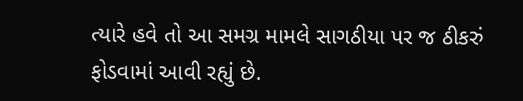ત્યારે હવે તો આ સમગ્ર મામલે સાગઠીયા પર જ ઠીકરું ફોડવામાં આવી રહ્યું છે.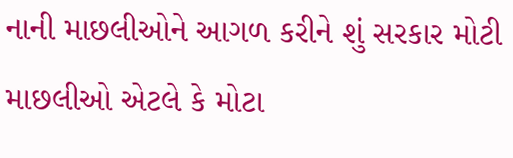નાની માછલીઓને આગળ કરીને શું સરકાર મોટી માછલીઓ એટલે કે મોટા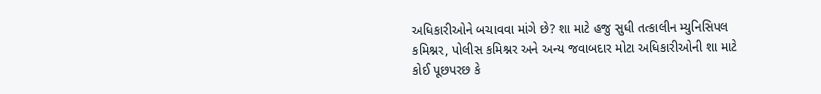અધિકારીઓને બચાવવા માંગે છે? શા માટે હજુ સુધી તત્કાલીન મ્યુનિસિપલ કમિશ્નર, પોલીસ કમિશ્નર અને અન્ય જવાબદાર મોટા અધિકારીઓની શા માટે કોઈ પૂછપરછ કે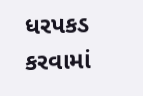ધરપકડ કરવામાં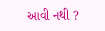આવી નથી ?